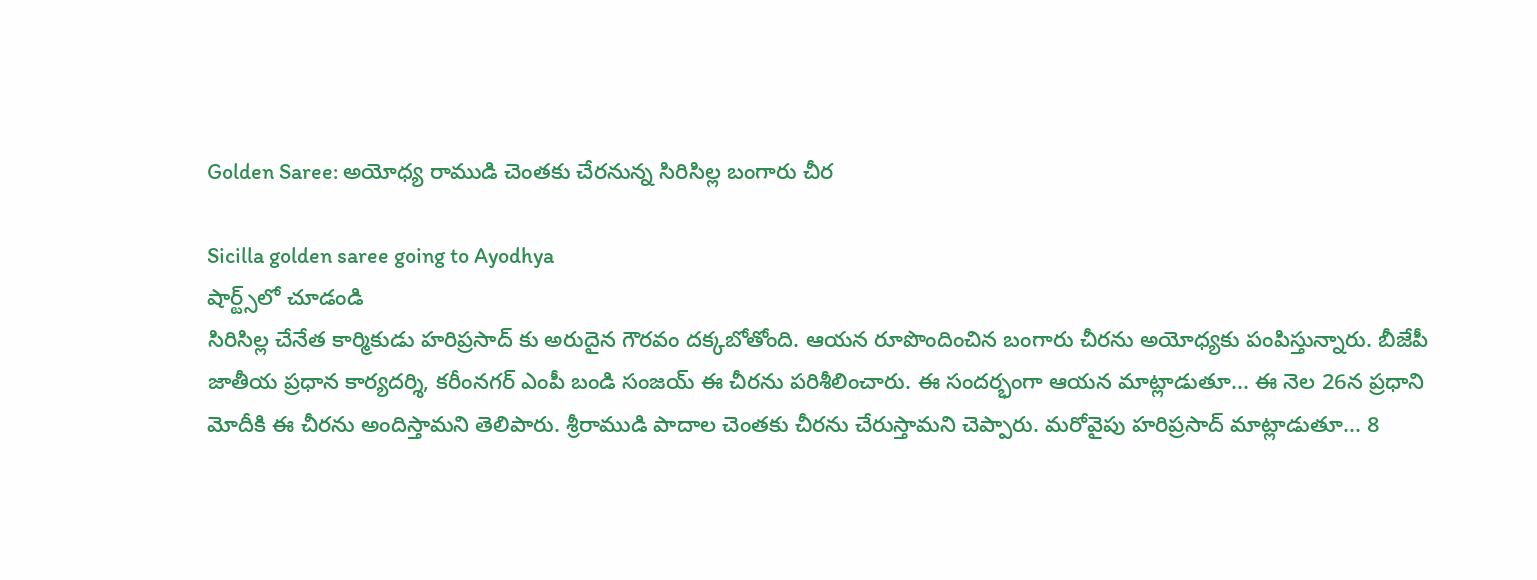Golden Saree: అయోధ్య రాముడి చెంతకు చేరనున్న సిరిసిల్ల బంగారు చీర

Sicilla golden saree going to Ayodhya
షార్ట్స్‌లో చూడండి
సిరిసిల్ల చేనేత కార్మికుడు హరిప్రసాద్ కు అరుదైన గౌరవం దక్కబోతోంది. ఆయన రూపొందించిన బంగారు చీరను అయోధ్యకు పంపిస్తున్నారు. బీజేపీ జాతీయ ప్రధాన కార్యదర్శి, కరీంనగర్ ఎంపీ బండి సంజయ్ ఈ చీరను పరిశీలించారు. ఈ సందర్భంగా ఆయన మాట్లాడుతూ... ఈ నెల 26న ప్రధాని మోదీకి ఈ చీరను అందిస్తామని తెలిపారు. శ్రీరాముడి పాదాల చెంతకు చీరను చేరుస్తామని చెప్పారు. మరోవైపు హరిప్రసాద్ మాట్లాడుతూ... 8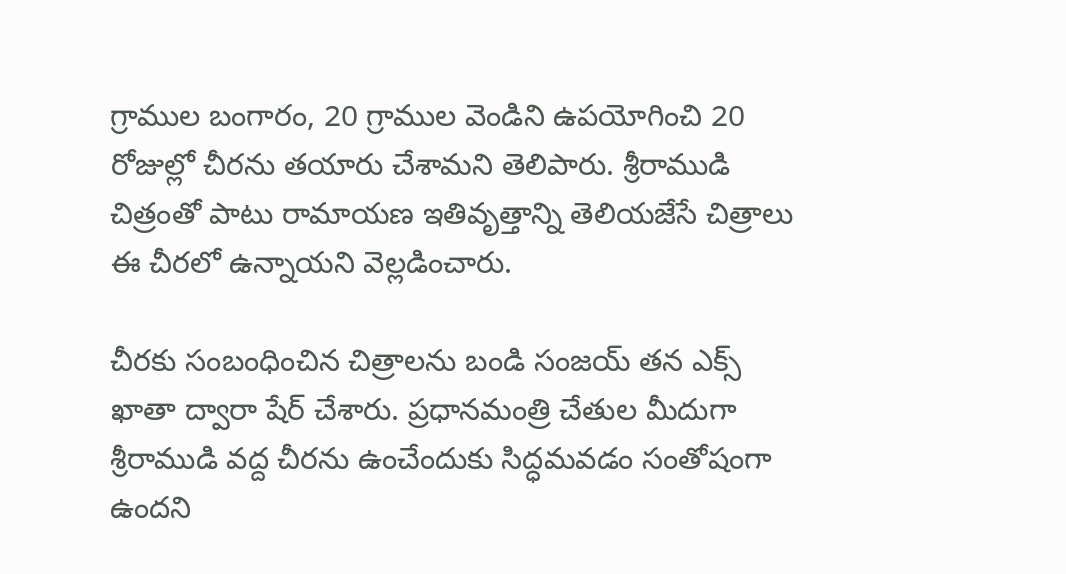గ్రాముల బంగారం, 20 గ్రాముల వెండిని ఉపయోగించి 20 రోజుల్లో చీరను తయారు చేశామని తెలిపారు. శ్రీరాముడి చిత్రంతో పాటు రామాయణ ఇతివృత్తాన్ని తెలియజేసే చిత్రాలు ఈ చీరలో ఉన్నాయని వెల్లడించారు.

చీరకు సంబంధించిన చిత్రాలను బండి సంజయ్ తన ఎక్స్ ఖాతా ద్వారా షేర్ చేశారు. ప్రధానమంత్రి చేతుల మీదుగా శ్రీరాముడి వద్ద చీరను ఉంచేందుకు సిద్ధమవడం సంతోషంగా ఉందని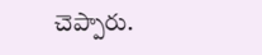చెప్పారు.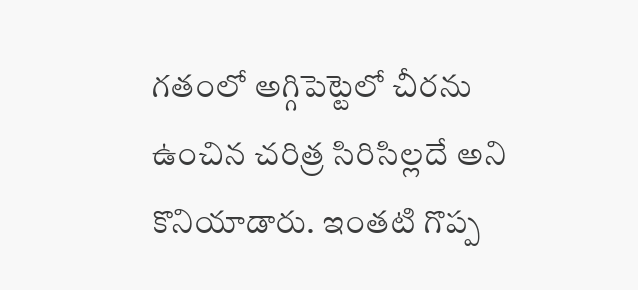గతంలో అగ్గిపెట్టెలో చీరను ఉంచిన చరిత్ర సిరిసిల్లదే అని కొనియాడారు. ఇంతటి గొప్ప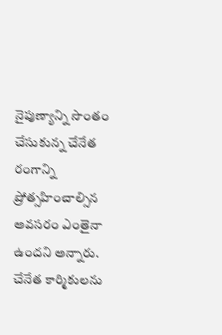నైపుణ్యాన్ని సొంతం చేసుకున్న చేనేత రంగాన్ని ప్రోత్సహించాల్సిన అవసరం ఎంతైనా ఉందని అన్నారు. చేనేత కార్మికులను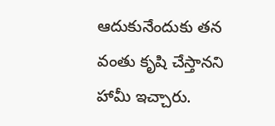ఆదుకునేందుకు తన వంతు కృషి చేస్తానని హామీ ఇచ్చారు.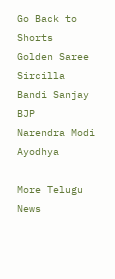Go Back to Shorts
Golden Saree
Sircilla
Bandi Sanjay
BJP
Narendra Modi
Ayodhya

More Telugu News